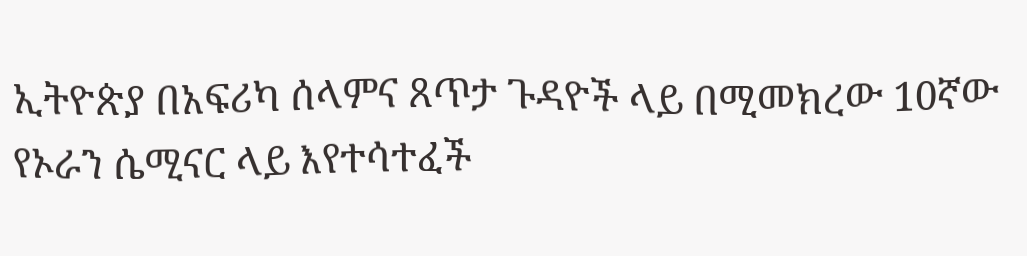ኢትዮጵያ በአፍሪካ ሰላምና ጸጥታ ጉዳዮች ላይ በሚመክረው 10ኛው የኦራን ሴሚናር ላይ እየተሳተፈች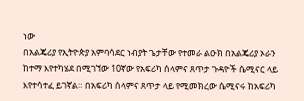ነው
በአልጄሪያ የኢትዮጵያ አምባሳደር ነብያት ጌታቸው የተመራ ልዑክ በአልጄሪያ ኦራን ከተማ እየተካሄደ በሚገኘው 10ኛው የአፍሪካ ሰላምና ጸጥታ ጉዳዮች ሴሚናር ላይ እየተሳተፈ ይገኛል። በአፍሪካ ሰላምና ጸጥታ ላይ የሚመክረው ሴሚናሩ ከአፍሪካ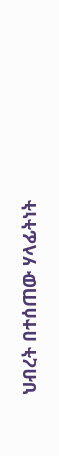ህብረት በተሰጠው ሃላፊትነት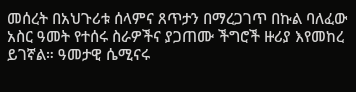መሰረት በአህጉሪቱ ሰላምና ጸጥታን በማረጋገጥ በኩል ባለፈው አስር ዓመት የተሰሩ ስራዎችና ያጋጠሙ ችግሮች ዙሪያ እየመከረ ይገኛል። ዓመታዊ ሴሚናሩ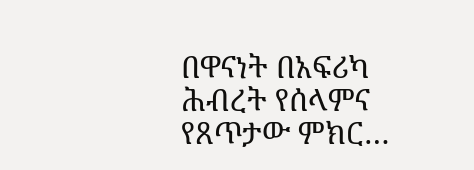በዋናነት በአፍሪካ ሕብረት የሰላምና የጸጥታው ምክር…